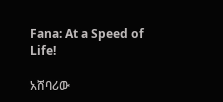Fana: At a Speed of Life!

አሸባሪው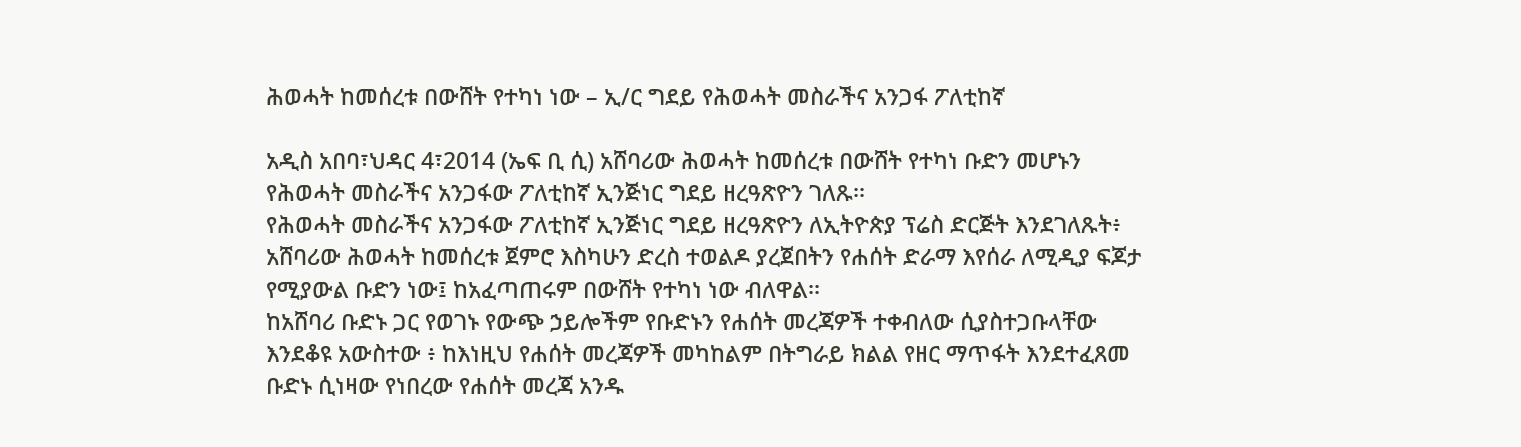ሕወሓት ከመሰረቱ በውሸት የተካነ ነው – ኢ/ር ግደይ የሕወሓት መስራችና አንጋፋ ፖለቲከኛ

አዲስ አበባ፣ህዳር 4፣2014 (ኤፍ ቢ ሲ) አሸባሪው ሕወሓት ከመሰረቱ በውሸት የተካነ ቡድን መሆኑን የሕወሓት መስራችና አንጋፋው ፖለቲከኛ ኢንጅነር ግደይ ዘረዓጽዮን ገለጹ፡፡
የሕወሓት መስራችና አንጋፋው ፖለቲከኛ ኢንጅነር ግደይ ዘረዓጽዮን ለኢትዮጵያ ፕሬስ ድርጅት እንደገለጹት፥ አሸባሪው ሕወሓት ከመሰረቱ ጀምሮ እስካሁን ድረስ ተወልዶ ያረጀበትን የሐሰት ድራማ እየሰራ ለሚዲያ ፍጆታ የሚያውል ቡድን ነው፤ ከአፈጣጠሩም በውሸት የተካነ ነው ብለዋል፡፡
ከአሸባሪ ቡድኑ ጋር የወገኑ የውጭ ኃይሎችም የቡድኑን የሐሰት መረጃዎች ተቀብለው ሲያስተጋቡላቸው እንደቆዩ አውስተው ፥ ከእነዚህ የሐሰት መረጃዎች መካከልም በትግራይ ክልል የዘር ማጥፋት እንደተፈጸመ ቡድኑ ሲነዛው የነበረው የሐሰት መረጃ አንዱ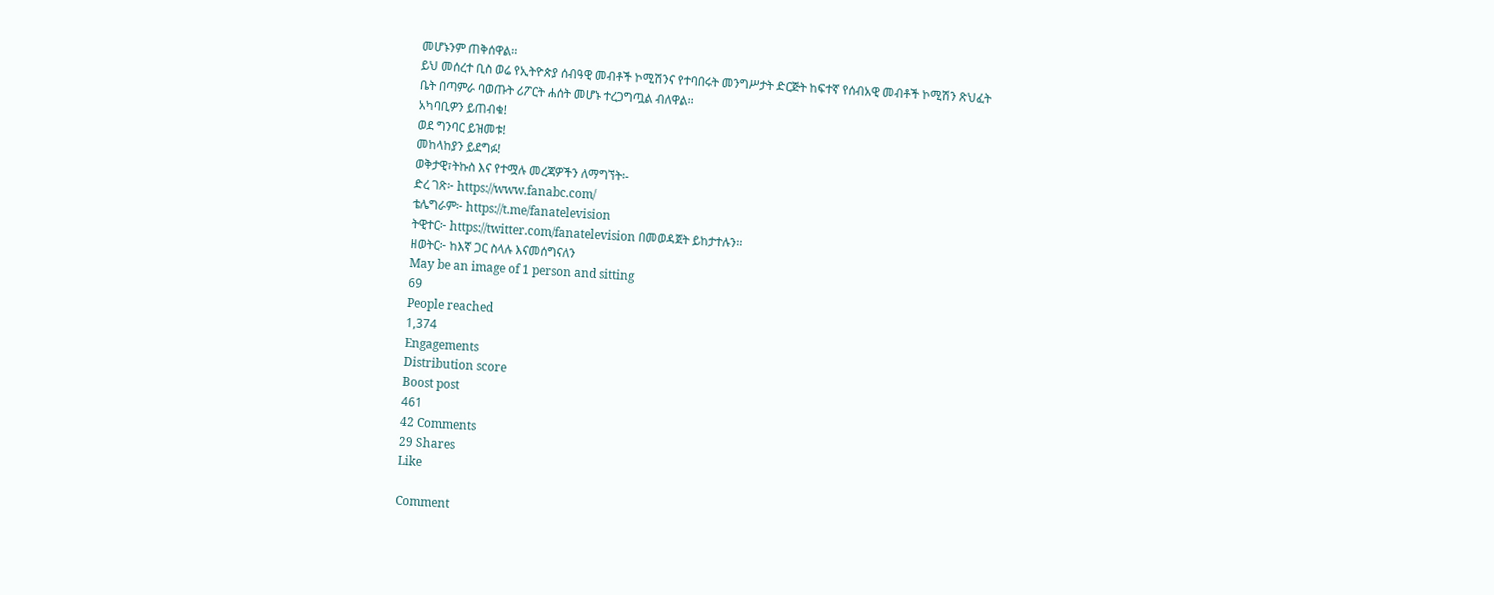መሆኑንም ጠቅሰዋል፡፡
ይህ መሰረተ ቢስ ወሬ የኢትዮጵያ ሰብዓዊ መብቶች ኮሚሽንና የተባበሩት መንግሥታት ድርጅት ከፍተኛ የሰብአዊ መብቶች ኮሚሽን ጽህፈት ቤት በጣምራ ባወጡት ሪፖርት ሐሰት መሆኑ ተረጋግጧል ብለዋል፡፡
አካባቢዎን ይጠብቁ!
ወደ ግንባር ይዝመቱ!
መከላከያን ይደግፉ!
ወቅታዊ፣ትኩስ እና የተሟሉ መረጃዎችን ለማግኘት፡-
ድረ ገጽ፦ https://www.fanabc.com/
ቴሌግራም፦ https://t.me/fanatelevision
ትዊተር፦ https://twitter.com/fanatelevision በመወዳጀት ይከታተሉን፡፡
ዘወትር፦ ከእኛ ጋር ስላሉ እናመሰግናለን
May be an image of 1 person and sitting
69
People reached
1,374
Engagements
Distribution score
Boost post
461
42 Comments
29 Shares
Like

Comment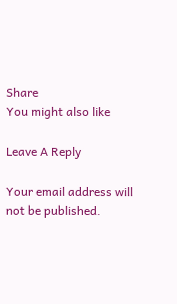Share
You might also like

Leave A Reply

Your email address will not be published.